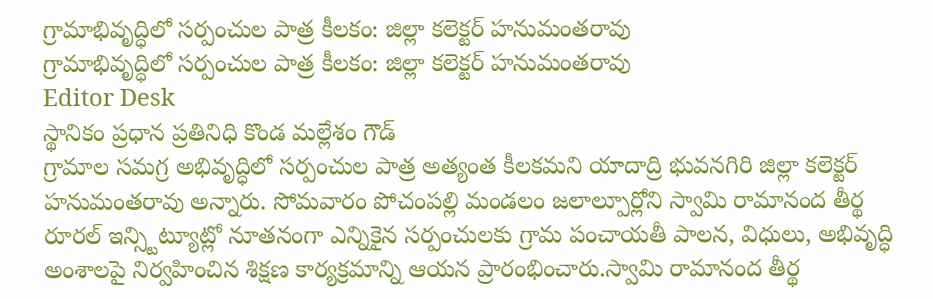గ్రామాభివృద్ధిలో సర్పంచుల పాత్ర కీలకం: జిల్లా కలెక్టర్ హనుమంతరావు
గ్రామాభివృద్ధిలో సర్పంచుల పాత్ర కీలకం: జిల్లా కలెక్టర్ హనుమంతరావు
Editor Desk
స్థానికం ప్రధాన ప్రతినిధి కొండ మల్లేశం గౌడ్
గ్రామాల సమగ్ర అభివృద్ధిలో సర్పంచుల పాత్ర అత్యంత కీలకమని యాదాద్రి భువనగిరి జిల్లా కలెక్టర్ హనుమంతరావు అన్నారు. సోమవారం పోచంపల్లి మండలం జలాల్పూర్లోని స్వామి రామానంద తీర్థ రూరల్ ఇన్స్టిట్యూట్లో నూతనంగా ఎన్నికైన సర్పంచులకు గ్రామ పంచాయతీ పాలన, విధులు, అభివృద్ధి అంశాలపై నిర్వహించిన శిక్షణ కార్యక్రమాన్ని ఆయన ప్రారంభించారు.స్వామి రామానంద తీర్థ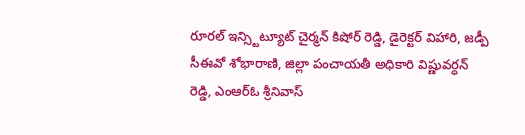రూరల్ ఇన్స్టిట్యూట్ చైర్మన్ కిషోర్ రెడ్డి, డైరెక్టర్ విహారి, జడ్పీ సీఈవో శోభారాణి, జిల్లా పంచాయతీ అధికారి విష్ణువర్ధన్ రెడ్డి, ఎంఆర్ఓ శ్రీనివాస్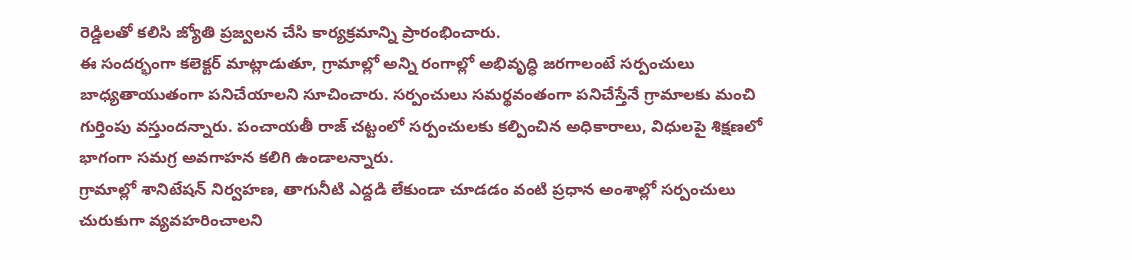రెడ్డిలతో కలిసి జ్యోతి ప్రజ్వలన చేసి కార్యక్రమాన్ని ప్రారంభించారు.
ఈ సందర్భంగా కలెక్టర్ మాట్లాడుతూ, గ్రామాల్లో అన్ని రంగాల్లో అభివృద్ధి జరగాలంటే సర్పంచులు బాధ్యతాయుతంగా పనిచేయాలని సూచించారు. సర్పంచులు సమర్థవంతంగా పనిచేస్తేనే గ్రామాలకు మంచి గుర్తింపు వస్తుందన్నారు. పంచాయతీ రాజ్ చట్టంలో సర్పంచులకు కల్పించిన అధికారాలు, విధులపై శిక్షణలో భాగంగా సమగ్ర అవగాహన కలిగి ఉండాలన్నారు.
గ్రామాల్లో శానిటేషన్ నిర్వహణ, తాగునీటి ఎద్దడి లేకుండా చూడడం వంటి ప్రధాన అంశాల్లో సర్పంచులు చురుకుగా వ్యవహరించాలని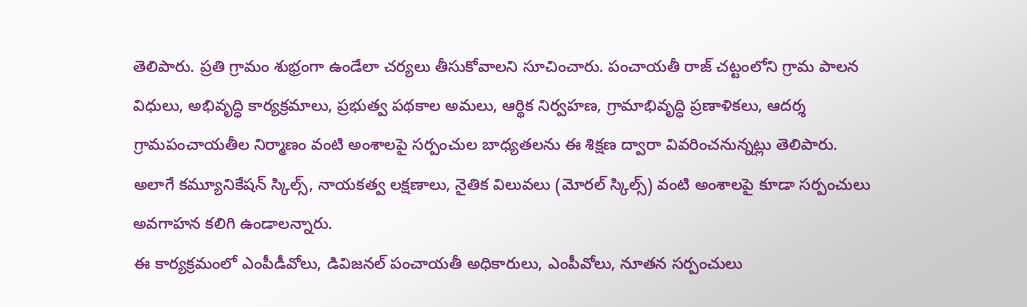తెలిపారు. ప్రతి గ్రామం శుభ్రంగా ఉండేలా చర్యలు తీసుకోవాలని సూచించారు. పంచాయతీ రాజ్ చట్టంలోని గ్రామ పాలన విధులు, అభివృద్ధి కార్యక్రమాలు, ప్రభుత్వ పథకాల అమలు, ఆర్థిక నిర్వహణ, గ్రామాభివృద్ధి ప్రణాళికలు, ఆదర్శ గ్రామపంచాయతీల నిర్మాణం వంటి అంశాలపై సర్పంచుల బాధ్యతలను ఈ శిక్షణ ద్వారా వివరించనున్నట్లు తెలిపారు.
అలాగే కమ్యూనికేషన్ స్కిల్స్, నాయకత్వ లక్షణాలు, నైతిక విలువలు (మోరల్ స్కిల్స్) వంటి అంశాలపై కూడా సర్పంచులు అవగాహన కలిగి ఉండాలన్నారు.
ఈ కార్యక్రమంలో ఎంపీడీవోలు, డివిజనల్ పంచాయతీ అధికారులు, ఎంపీవోలు, నూతన సర్పంచులు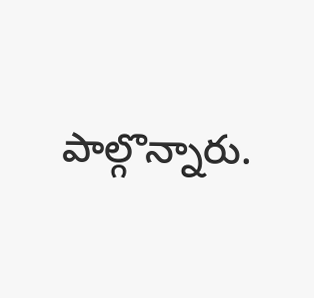పాల్గొన్నారు.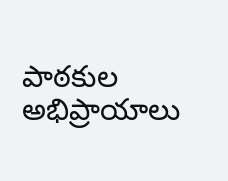పాఠకుల అభిప్రాయాలు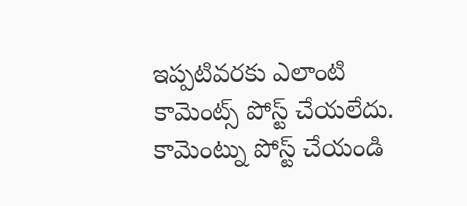ఇప్పటివరకు ఎలాంటి కామెంట్స్ పోస్ట్ చేయలేదు.
కామెంట్ను పోస్ట్ చేయండి